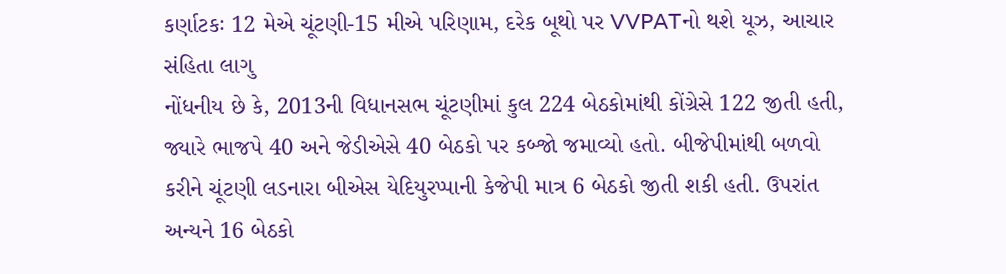કર્ણાટકઃ 12 મેએ ચૂંટણી-15 મીએ પરિણામ, દરેક બૂથો પર VVPATનો થશે યૂઝ, આચાર સંહિતા લાગુ
નોંધનીય છે કે, 2013ની વિધાનસભ ચૂંટણીમાં કુલ 224 બેઠકોમાંથી કોંગ્રેસે 122 જીતી હતી, જ્યારે ભાજપે 40 અને જેડીએસે 40 બેઠકો પર કબ્જો જમાવ્યો હતો. બીજેપીમાંથી બળવો કરીને ચૂંટણી લડનારા બીએસ યેદિયુરપ્પાની કેજેપી માત્ર 6 બેઠકો જીતી શકી હતી. ઉપરાંત અન્યને 16 બેઠકો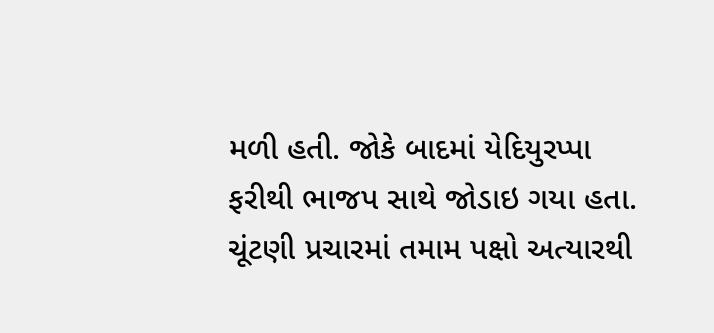મળી હતી. જોકે બાદમાં યેદિયુરપ્પા ફરીથી ભાજપ સાથે જોડાઇ ગયા હતા.
ચૂંટણી પ્રચારમાં તમામ પક્ષો અત્યારથી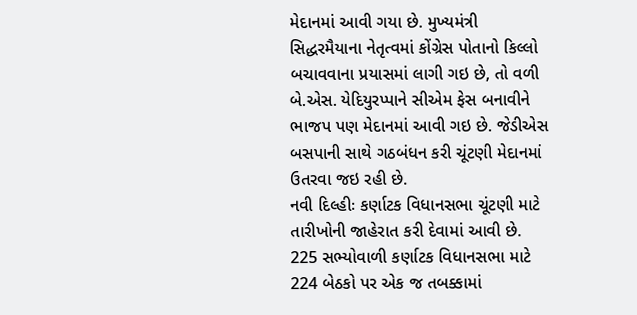મેદાનમાં આવી ગયા છે. મુખ્યમંત્રી સિદ્ધરમૈયાના નેતૃત્વમાં કોંગ્રેસ પોતાનો કિલ્લો બચાવવાના પ્રયાસમાં લાગી ગઇ છે, તો વળી બે.એસ. યેદિયુરપ્પાને સીએમ ફેસ બનાવીને ભાજપ પણ મેદાનમાં આવી ગઇ છે. જેડીએસ બસપાની સાથે ગઠબંધન કરી ચૂંટણી મેદાનમાં ઉતરવા જઇ રહી છે.
નવી દિલ્હીઃ કર્ણાટક વિધાનસભા ચૂંટણી માટે તારીખોની જાહેરાત કરી દેવામાં આવી છે. 225 સભ્યોવાળી કર્ણાટક વિધાનસભા માટે 224 બેઠકો પર એક જ તબક્કામાં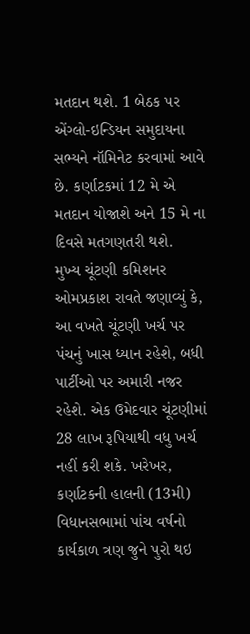મતદાન થશે. 1 બેઠક પર એંગ્લો-ઇન્ડિયન સમુદાયના સભ્યને નૉમિનેટ કરવામાં આવે છે. કર્ણાટકમાં 12 મે એ મતદાન યોજાશે અને 15 મે ના દિવસે મતગણતરી થશે.
મુખ્ય ચૂંટણી કમિશનર ઓમપ્રકાશ રાવતે જણાવ્યું કે, આ વખતે ચૂંટણી ખર્ચ પર પંચનું ખાસ ધ્યાન રહેશે, બધી પાર્ટીઓ પર અમારી નજર રહેશે. એક ઉમેદવાર ચૂંટણીમાં 28 લાખ રૂપિયાથી વધુ ખર્ચ નહીં કરી શકે. ખરેખર, કર્ણાટકની હાલની (13મી) વિધાનસભામાં પાંચ વર્ષનો કાર્યકાળ ત્રણ જુને પુરો થઇ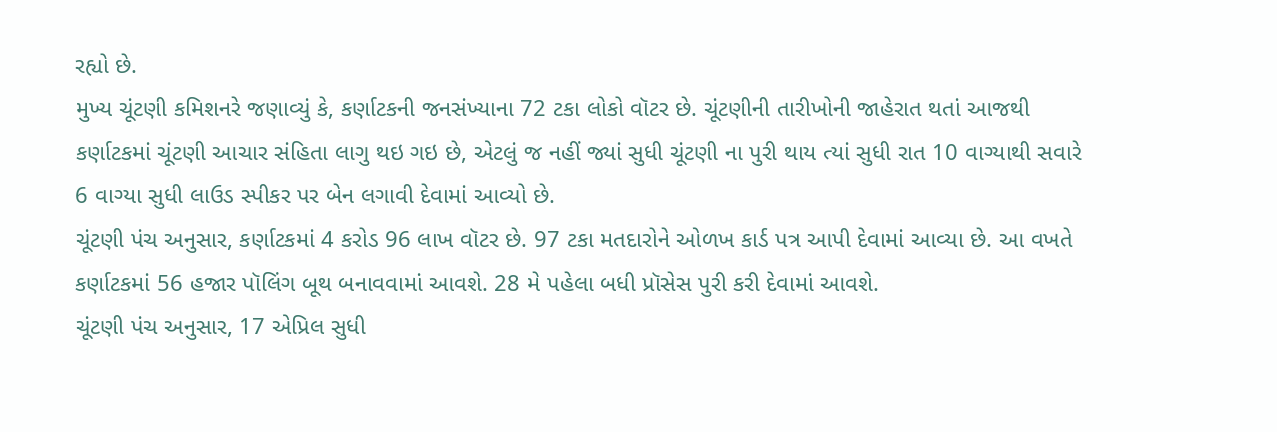રહ્યો છે.
મુખ્ય ચૂંટણી કમિશનરે જણાવ્યું કે, કર્ણાટકની જનસંખ્યાના 72 ટકા લોકો વૉટર છે. ચૂંટણીની તારીખોની જાહેરાત થતાં આજથી કર્ણાટકમાં ચૂંટણી આચાર સંહિતા લાગુ થઇ ગઇ છે, એટલું જ નહીં જ્યાં સુધી ચૂંટણી ના પુરી થાય ત્યાં સુધી રાત 10 વાગ્યાથી સવારે 6 વાગ્યા સુધી લાઉડ સ્પીકર પર બેન લગાવી દેવામાં આવ્યો છે.
ચૂંટણી પંચ અનુસાર, કર્ણાટકમાં 4 કરોડ 96 લાખ વૉટર છે. 97 ટકા મતદારોને ઓળખ કાર્ડ પત્ર આપી દેવામાં આવ્યા છે. આ વખતે કર્ણાટકમાં 56 હજાર પૉલિંગ બૂથ બનાવવામાં આવશે. 28 મે પહેલા બધી પ્રૉસેસ પુરી કરી દેવામાં આવશે.
ચૂંટણી પંચ અનુસાર, 17 એપ્રિલ સુધી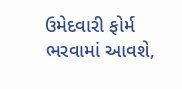ઉમેદવારી ફોર્મ ભરવામાં આવશે,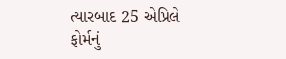ત્યારબાદ 25 એપ્રિલે ફોર્મનું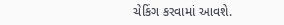ચેકિંગ કરવામાં આવશે.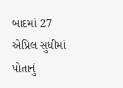બાદમાં 27 એપ્રિલ સુધીમાં પોતાનું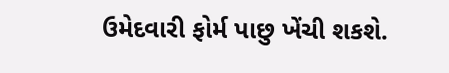ઉમેદવારી ફોર્મ પાછુ ખેંચી શકશે.